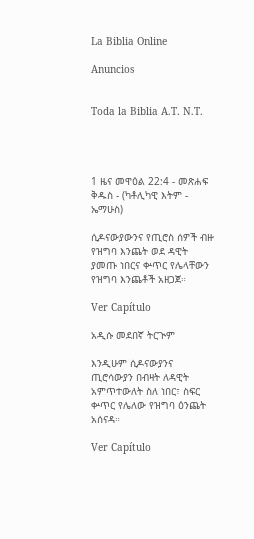La Biblia Online

Anuncios


Toda la Biblia A.T. N.T.




1 ዜና መዋዕል 22:4 - መጽሐፍ ቅዱስ - (ካቶሊካዊ እትም - ኤማሁስ)

ሲዶናውያውንና የጢሮስ ሰዎች ብዙ የዝግባ እንጨት ወደ ዳዊት ያመጡ ነበርና ቍጥር የሌላቸውን የዝግባ እንጨቶች አዘጋጀ።

Ver Capítulo

አዲሱ መደበኛ ትርጒም

እንዲሁም ሲዶናውያንና ጢሮሳውያን በብዛት ለዳዊት አምጥተውለት ስለ ነበር፣ ስፍር ቍጥር የሌለው የዝግባ ዕንጨት አሰናዳ።

Ver Capítulo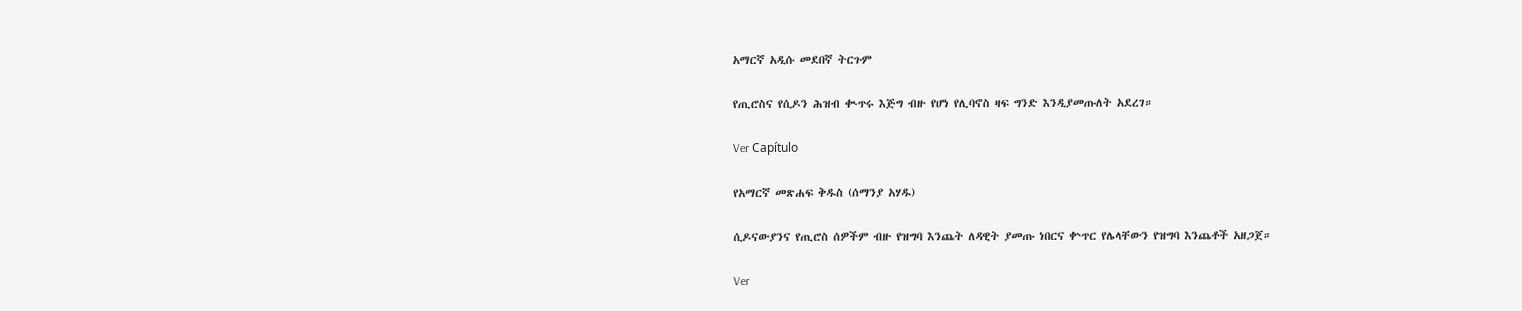አማርኛ አዲሱ መደበኛ ትርጉም

የጢሮስና የሲዶን ሕዝብ ቊጥሩ እጅግ ብዙ የሆነ የሊባኖስ ዛፍ ግንድ እንዲያመጡለት አደረገ።

Ver Capítulo

የአማርኛ መጽሐፍ ቅዱስ (ሰማንያ አሃዱ)

ሲዶናውያንና የጢሮስ ሰዎችም ብዙ የዝግባ እንጨት ለዳዊት ያመጡ ነበርና ቍጥር የሌላቸውን የዝግባ እንጨቶች አዘጋጀ።

Ver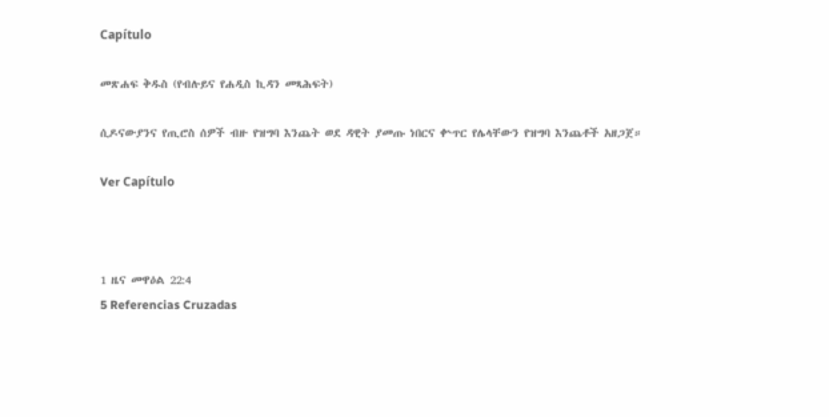Capítulo

መጽሐፍ ቅዱስ (የብሉይና የሐዲስ ኪዳን መጻሕፍት)

ሲዶናውያንና የጢሮስ ሰዎች ብዙ የዝግባ እንጨት ወደ ዳዊት ያመጡ ነበርና ቍጥር የሌላቸውን የዝግባ እንጨቶች አዘጋጀ።

Ver Capítulo



1 ዜና መዋዕል 22:4
5 Referencias Cruzadas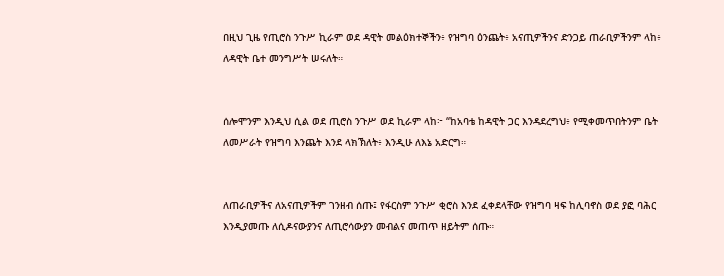በዚህ ጊዜ የጢሮስ ንጉሥ ኪራም ወደ ዳዊት መልዕክተኞችን፥ የዝግባ ዕንጨት፥ አናጢዎችንና ድንጋይ ጠራቢዎችንም ላከ፥ ለዳዊት ቤተ መንግሥት ሠሩለት።


ሰሎሞንም እንዲህ ሲል ወደ ጢሮስ ንጉሥ ወደ ኪራም ላከ፦ “ከአባቴ ከዳዊት ጋር እንዳደረግህ፥ የሚቀመጥበትንም ቤት ለመሥራት የዝግባ እንጨት እንደ ላክኽለት፥ እንዲሁ ለእኔ አድርግ።


ለጠራቢዎችና ለአናጢዎችም ገንዘብ ሰጡ፤ የፋርስም ንጉሥ ቂሮስ እንደ ፈቀደላቸው የዝግባ ዛፍ ከሊባኖስ ወደ ያፎ ባሕር እንዲያመጡ ለሲዶናውያንና ለጢሮሳውያን መብልና መጠጥ ዘይትም ሰጡ።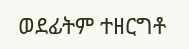ወደፊትም ተዘርግቶ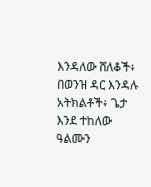እንዳለው ሸለቆች፥ በወንዝ ዳር እንዳሉ አትክልቶች፥ ጌታ እንደ ተከለው ዓልሙን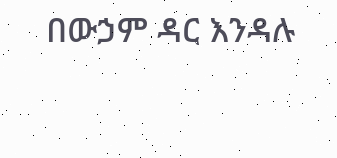በውኃም ዳር እንዳሉ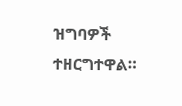ዝግባዎች ተዘርግተዋል።